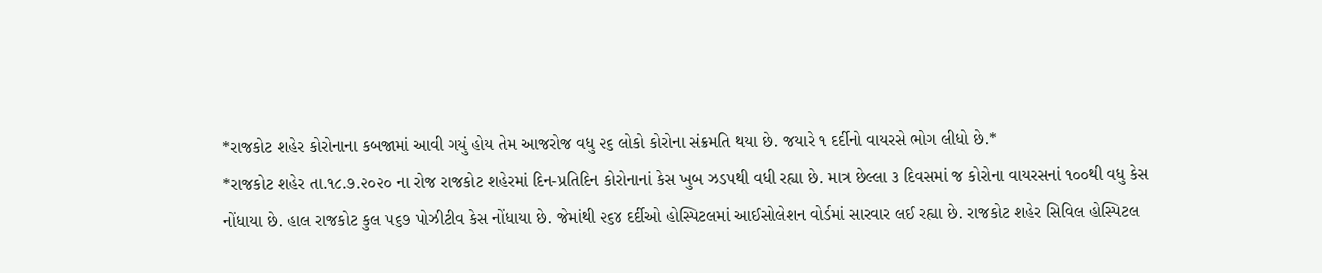*રાજકોટ શહેર કોરોનાના કબજામાં આવી ગયું હોય તેમ આજરોજ વધુ ૨૬ લોકો કોરોના સંક્રમતિ થયા છે. જયારે ૧ દર્દીનો વાયરસે ભોગ લીધો છે.*
*રાજકોટ શહેર તા.૧૮.૭.૨૦૨૦ ના રોજ રાજકોટ શહેરમાં દિન-પ્રતિદિન કોરોનાનાં કેસ ખુબ ઝડપથી વધી રહ્યા છે. માત્ર છેલ્લા ૩ દિવસમાં જ કોરોના વાયરસનાં ૧૦૦થી વધુ કેસ નોંધાયા છે. હાલ રાજકોટ કુલ ૫૬૭ પોઝીટીવ કેસ નોંધાયા છે. જેમાંથી ૨૬૪ દર્દીઓ હોસ્પિટલમાં આઈસોલેશન વોર્ડમાં સારવાર લઈ રહ્યા છે. રાજકોટ શહેર સિવિલ હોસ્પિટલ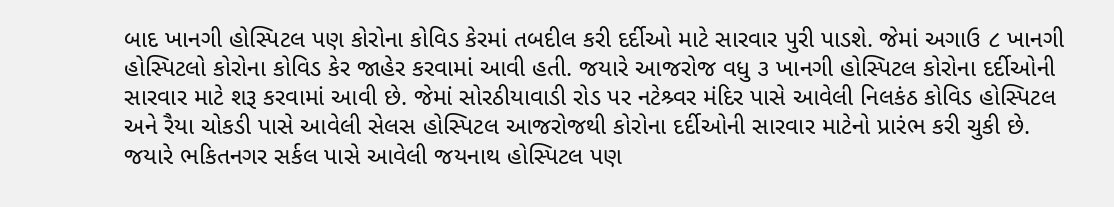બાદ ખાનગી હોસ્પિટલ પણ કોરોના કોવિડ કેરમાં તબદીલ કરી દર્દીઓ માટે સારવાર પુરી પાડશે. જેમાં અગાઉ ૮ ખાનગી હોસ્પિટલો કોરોના કોવિડ કેર જાહેર કરવામાં આવી હતી. જયારે આજરોજ વધુ ૩ ખાનગી હોસ્પિટલ કોરોના દર્દીઓની સારવાર માટે શરૂ કરવામાં આવી છે. જેમાં સોરઠીયાવાડી રોડ પર નટેશ્ર્વર મંદિર પાસે આવેલી નિલકંઠ કોવિડ હોસ્પિટલ અને રૈયા ચોકડી પાસે આવેલી સેલસ હોસ્પિટલ આજરોજથી કોરોના દર્દીઓની સારવાર માટેનો પ્રારંભ કરી ચુકી છે. જયારે ભકિતનગર સર્કલ પાસે આવેલી જયનાથ હોસ્પિટલ પણ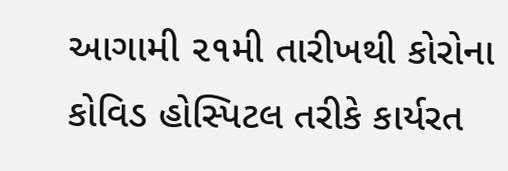આગામી ૨૧મી તારીખથી કોરોના કોવિડ હોસ્પિટલ તરીકે કાર્યરત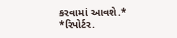કરવામાં આવશે.*
*રિપોર્ટર.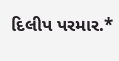દિલીપ પરમાર.*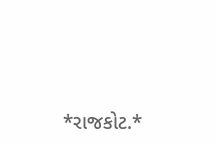*રાજકોટ.*